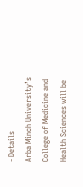- Details
Arba Minch University’s College of Medicine and Health Sciences will be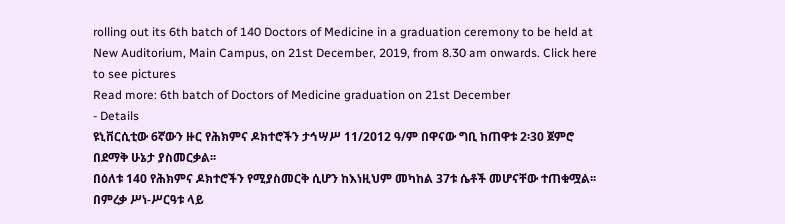rolling out its 6th batch of 140 Doctors of Medicine in a graduation ceremony to be held at New Auditorium, Main Campus, on 21st December, 2019, from 8.30 am onwards. Click here to see pictures
Read more: 6th batch of Doctors of Medicine graduation on 21st December
- Details
ዩኒቨርሲቲው 6ኛውን ዙር የሕክምና ዶክተሮችን ታኅሣሥ 11/2012 ዓ/ም በዋናው ግቢ ከጠዋቱ 2፡30 ጀምሮ በደማቅ ሁኔታ ያስመርቃል፡፡
በዕለቱ 140 የሕክምና ዶክተሮችን የሚያስመርቅ ሲሆን ከእነዚህም መካከል 37ቱ ሴቶች መሆናቸው ተጠቁሟል፡፡ በምረቃ ሥነ-ሥርዓቱ ላይ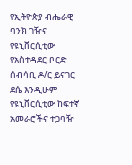የኢትዮጵያ ብሔራዊ ባንክ ገዥና የዩኒቨርሲቲው የአስተዳደር ቦርድ ሰብሳቢ ዶ/ር ይናገር ደሴ እንዲሁም የዩኒቨርሲቲው ከፍተኛ አመራሮችና ተጋባዥ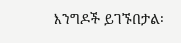እንግዶች ይገኙበታል፡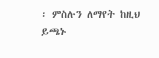፡ ምስሉን ለማየት ከዚህ ይጫኑ